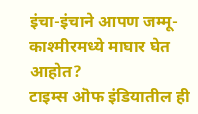इंचा-इंचाने आपण जम्मू-काश्मीरमध्ये माघार घेत आहोत?
टाइम्स ऒफ इंडियातील ही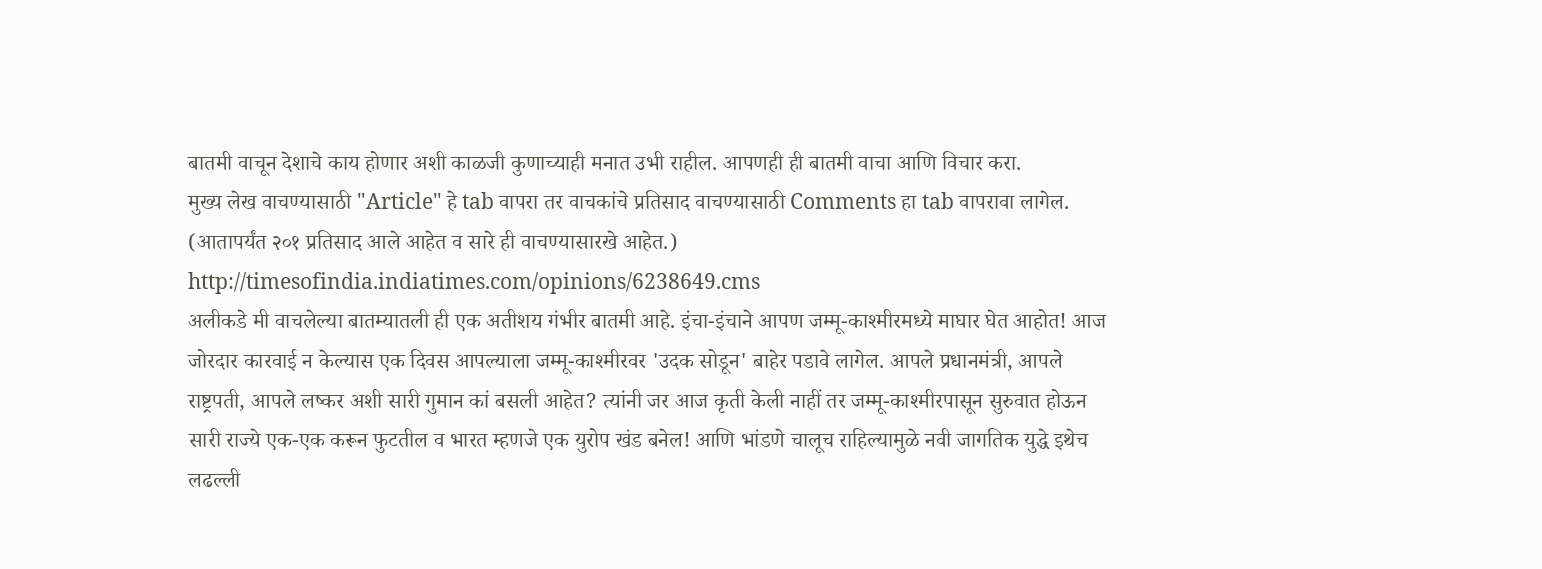बातमी वाचून देशाचे काय होणार अशी काळजी कुणाच्याही मनात उभी राहील. आपणही ही बातमी वाचा आणि विचार करा.
मुख्य लेख वाचण्यासाठी "Article" हे tab वापरा तर वाचकांचे प्रतिसाद वाचण्यासाठी Comments हा tab वापरावा लागेल. (आतापर्यंत २०१ प्रतिसाद आले आहेत व सारे ही वाचण्यासारखे आहेत.)
http://timesofindia.indiatimes.com/opinions/6238649.cms
अलीकडे मी वाचलेल्या बातम्यातली ही एक अतीशय गंभीर बातमी आहे. इंचा-इंचाने आपण जम्मू-काश्मीरमध्ये माघार घेत आहोत! आज जोरदार कारवाई न केल्यास एक दिवस आपल्याला जम्मू-काश्मीरवर 'उदक सोडून' बाहेर पडावे लागेल. आपले प्रधानमंत्री, आपले राष्ट्रपती, आपले लष्कर अशी सारी गुमान कां बसली आहेत? त्यांनी जर आज कृती केली नाहीं तर जम्मू-काश्मीरपासून सुरुवात होऊन सारी राज्ये एक-एक करून फुटतील व भारत म्हणजे एक युरोप खंड बनेल! आणि भांडणे चालूच राहिल्यामुळे नवी जागतिक युद्धे इथेच लढल्ली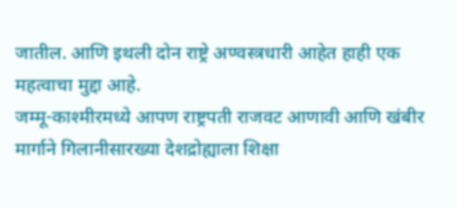जातील. आणि इथली दोन राष्ट्रे अण्वस्त्रधारी आहेत हाही एक महत्वाचा मुद्दा आहे.
जम्मू-काश्मीरमध्ये आपण राष्ट्रपती राजवट आणावी आणि खंबीर मार्गाने गिलानीसारख्या देशद्रोह्याला शिक्षा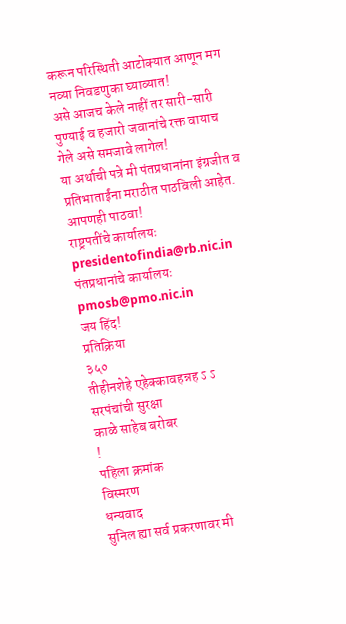करून परिस्थिती आटोक्यात आणून मग नव्या निवडणुका घ्याव्यात!
असे आजच केले नाहीं तर सारी-सारी पुण्याई व हजारो जवानांचे रक्त वायाच गेले असे समजावे लागेल!
या अर्थाची पत्रे मी पंतप्रधानांना इंग्रजीत व प्रतिभाताईंना मराठीत पाठविली आहेत. आपणही पाठवा!
राष्ट्रपतींचे कार्यालयः presidentofindia@rb.nic.in
पंतप्रधानांचे कार्यालयः pmosb@pmo.nic.in
जय हिंद!
प्रतिक्रिया
३५०
तीहीनशेहे एहेक्कावहन्नह ऽ ऽ
सरपंचांची सुरक्षा
काळे साहेब बरोबर
!
पहिला क्रमांक
विस्मरण
धन्यवाद
सुनिल ह्या सर्व प्रकरणावर मी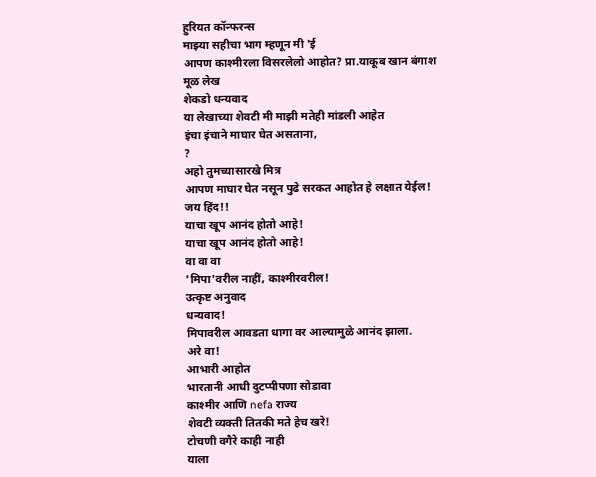हुरियत कॉन्फरन्स
माझ्या सहीचा भाग म्हणून मी 'ई
आपण काश्मीरला विसरलेलो आहोत? प्रा.याकूब खान बंगाश
मूळ लेख
शेकडो धन्यवाद
या लेखाच्या शेवटी मी माझी मतेही मांडली आहेत
इंचा इंचाने माघार घेत असताना,
?
अहो तुमच्यासारखे मित्र
आपण माघार घेत नसून पुढे सरकत आहोत हे लक्षात येईल! जय हिंद!!
याचा खूप आनंद होतो आहे!
याचा खूप आनंद होतो आहे!
वा वा वा
'मिपा'वरील नाहीं, काश्मीरवरील!
उत्कृष्ट अनुवाद
धन्यवाद!
मिपावरील आवडता धागा वर आल्यामुळे आनंद झाला.
अरे वा!
आभारी आहोत
भारतानी आधी दुटप्पीपणा सोडावा
काश्मीर आणि nefa राज्य
शेवटी व्यक्ती तितकी मते हेच खरे!
टोचणी वगैरे काही नाही
याला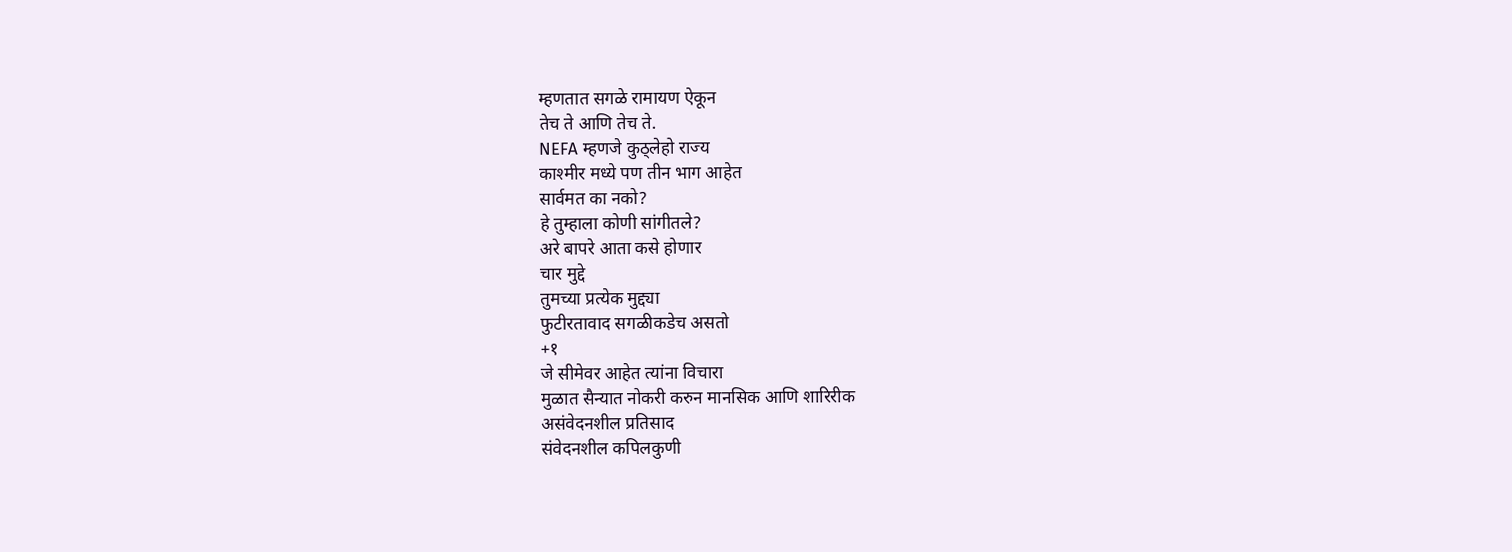म्हणतात सगळे रामायण ऐकून
तेच ते आणि तेच ते.
NEFA म्हणजे कुठ्लेहो राज्य
काश्मीर मध्ये पण तीन भाग आहेत
सार्वमत का नको?
हे तुम्हाला कोणी सांगीतले?
अरे बापरे आता कसे होणार
चार मुद्दे
तुमच्या प्रत्येक मुद्द्या
फुटीरतावाद सगळीकडेच असतो
+१
जे सीमेवर आहेत त्यांना विचारा
मुळात सैन्यात नोकरी करुन मानसिक आणि शारिरीक
असंवेदनशील प्रतिसाद
संवेदनशील कपिलकुणी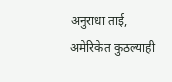अनुराधा ताई,
अमेरिकेत कुठल्याही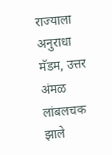राज्याला
अनुराधा मॅडम, उत्तर अंमळ लांबलचक झाले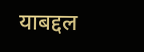याबद्दल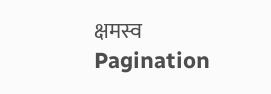क्षमस्व
Pagination